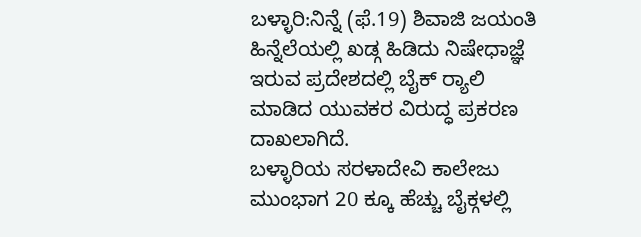ಬಳ್ಳಾರಿ:ನಿನ್ನೆ (ಫೆ.19) ಶಿವಾಜಿ ಜಯಂತಿ ಹಿನ್ನೆಲೆಯಲ್ಲಿ ಖಡ್ಗ‌ ಹಿಡಿದು ನಿಷೇಧಾಜ್ಞೆ ಇರುವ ಪ್ರದೇಶದಲ್ಲಿ ಬೈಕ್ ರ್‍ಯಾಲಿ ಮಾಡಿದ ಯುವಕರ ವಿರುದ್ಧ ಪ್ರಕರಣ ದಾಖಲಾಗಿದೆ.
ಬಳ್ಳಾರಿಯ ಸರಳಾದೇವಿ ಕಾಲೇಜು ಮುಂಭಾಗ 20 ಕ್ಕೂ ಹೆಚ್ಚು ಬೈಕ್ಗಳಲ್ಲಿ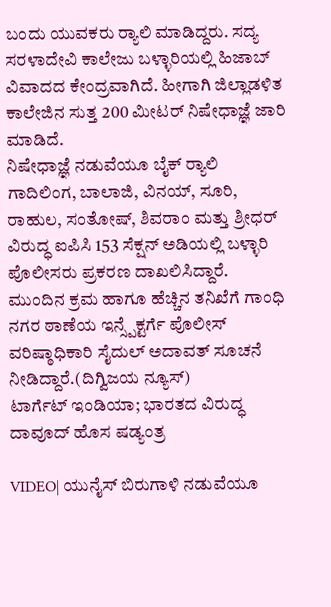ಬಂದು ಯುವಕರು ರ್‍ಯಾಲಿ ಮಾಡಿದ್ದರು. ಸದ್ಯ ಸರಳಾದೇವಿ ಕಾಲೇಜು ಬಳ್ಳಾರಿಯಲ್ಲಿ ಹಿಜಾಬ್ ವಿವಾದದ ಕೇಂದ್ರವಾಗಿದೆ. ಹೀಗಾಗಿ ಜಿಲ್ಲಾಡಳಿತ ಕಾಲೇಜಿನ ಸುತ್ತ 200 ಮೀಟರ್ ನಿಷೇಧಾಜ್ಞೆ ಜಾರಿ ಮಾಡಿದೆ.
ನಿಷೇಧಾಜ್ಞೆ ನಡುವೆಯೂ ಬೈಕ್ ರ್‍ಯಾಲಿ ಗಾದಿಲಿಂಗ, ಬಾಲಾಜಿ, ವಿನಯ್, ಸೂರಿ, ರಾಹುಲ, ಸಂತೋಷ್, ಶಿವರಾಂ ಮತ್ತು ಶ್ರೀಧರ್ ವಿರುದ್ಧ ಐಪಿಸಿ 153 ಸೆಕ್ಷನ್ ಅಡಿಯಲ್ಲಿ ಬಳ್ಳಾರಿ ಪೊಲೀಸರು ಪ್ರಕರಣ ದಾಖಲಿಸಿದ್ದಾರೆ. ಮುಂದಿನ ಕ್ರಮ ಹಾಗೂ ಹೆಚ್ಚಿನ ತನಿಖೆಗೆ ಗಾಂಧಿ ನಗರ ಠಾಣೆಯ ಇನ್ಸ್ಪೆಕ್ಟರ್ಗೆ ಪೊಲೀಸ್ ವರಿಷ್ಠಾಧಿಕಾರಿ ಸೈದುಲ್ ಅದಾವತ್ ಸೂಚನೆ ನೀಡಿದ್ದಾರೆ.(ದಿಗ್ವಿಜಯ ನ್ಯೂಸ್)
ಟಾರ್ಗೆಟ್ ಇಂಡಿಯಾ; ಭಾರತದ ವಿರುದ್ಧ ದಾವೂದ್ ಹೊಸ ಷಡ್ಯಂತ್ರ

VIDEO| ಯುನೈಸ್ ಬಿರುಗಾಳಿ ನಡುವೆಯೂ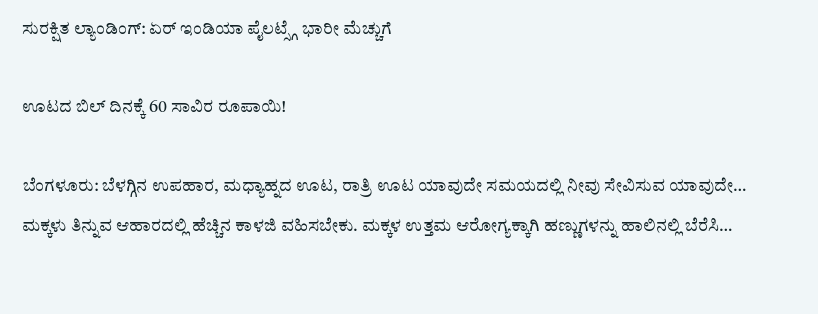ಸುರಕ್ಷಿತ ಲ್ಯಾಂಡಿಂಗ್: ಏರ್ ಇಂಡಿಯಾ ಪೈಲಟ್ಸ್ಗೆ ಭಾರೀ ಮೆಚ್ಚುಗೆ

ಊಟದ ಬಿಲ್ ದಿನಕ್ಕೆ 60 ಸಾವಿರ ರೂಪಾಯಿ!

ಬೆಂಗಳೂರು: ಬೆಳಗ್ಗಿನ ಉಪಹಾರ, ಮಧ್ಯಾಹ್ನದ ಊಟ, ರಾತ್ರಿ ಊಟ ಯಾವುದೇ ಸಮಯದಲ್ಲಿ ನೀವು ಸೇವಿಸುವ ಯಾವುದೇ…
ಮಕ್ಕಳು ತಿನ್ನುವ ಆಹಾರದಲ್ಲಿ ಹೆಚ್ಚಿನ ಕಾಳಜಿ ವಹಿಸಬೇಕು. ಮಕ್ಕಳ ಉತ್ತಮ ಆರೋಗ್ಯಕ್ಕಾಗಿ ಹಣ್ಣುಗಳನ್ನು ಹಾಲಿನಲ್ಲಿ ಬೆರೆಸಿ…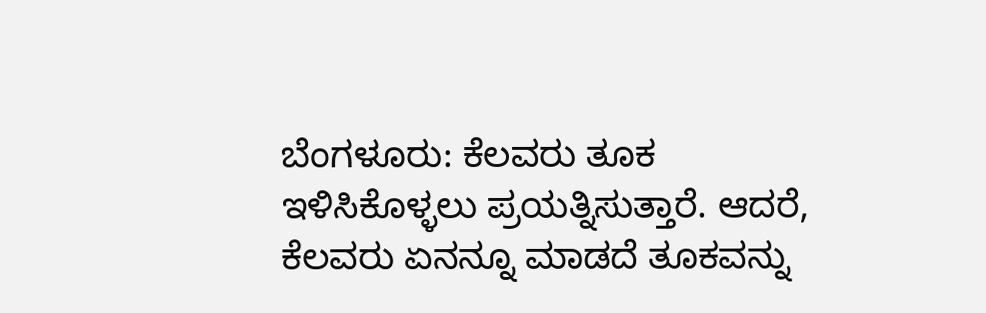ಬೆಂಗಳೂರು: ಕೆಲವರು ತೂಕ ಇಳಿಸಿಕೊಳ್ಳಲು ಪ್ರಯತ್ನಿಸುತ್ತಾರೆ. ಆದರೆ, ಕೆಲವರು ಏನನ್ನೂ ಮಾಡದೆ ತೂಕವನ್ನು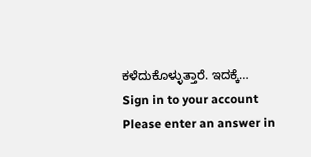ಕಳೆದುಕೊಳ್ಳುತ್ತಾರೆ. ಇದಕ್ಕೆ…
Sign in to your account
Please enter an answer in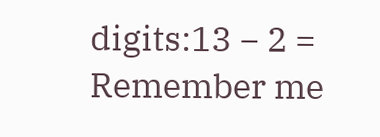digits:13 − 2 =
Remember me